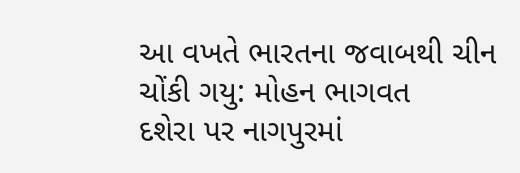આ વખતે ભારતના જવાબથી ચીન ચોંકી ગયુ: મોહન ભાગવત
દશેરા પર નાગપુરમાં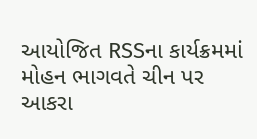આયોજિત RSSના કાર્યક્રમમાં મોહન ભાગવતે ચીન પર આકરા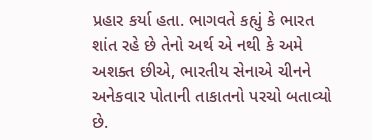પ્રહાર કર્યા હતા. ભાગવતે કહ્યું કે ભારત શાંત રહે છે તેનો અર્થ એ નથી કે અમે અશક્ત છીએ, ભારતીય સેનાએ ચીનને અનેકવાર પોતાની તાકાતનો પરચો બતાવ્યો છે.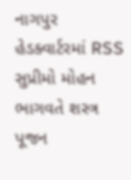નાગપુર હેડક્વાર્ટરમાં RSS સુપ્રીમો મોહન ભાગવતે શસ્ત્ર પૂજન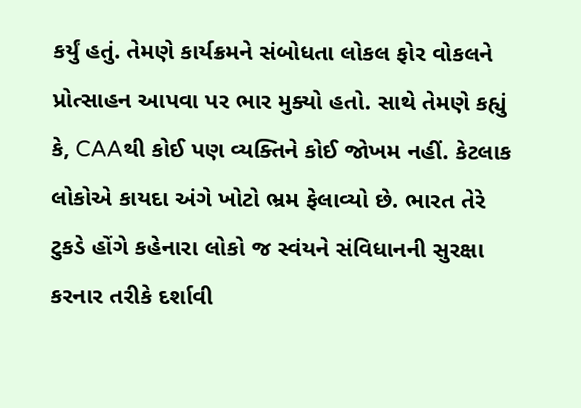કર્યું હતું. તેમણે કાર્યક્રમને સંબોધતા લોકલ ફોર વોકલને પ્રોત્સાહન આપવા પર ભાર મુક્યો હતો. સાથે તેમણે કહ્યું કે, CAAથી કોઈ પણ વ્યક્તિને કોઈ જોખમ નહીં. કેટલાક લોકોએ કાયદા અંગે ખોટો ભ્રમ ફેલાવ્યો છે. ભારત તેરે ટુકડે હોંગે કહેનારા લોકો જ સ્વંયને સંવિધાનની સુરક્ષા કરનાર તરીકે દર્શાવી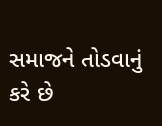સમાજને તોડવાનું કરે છે